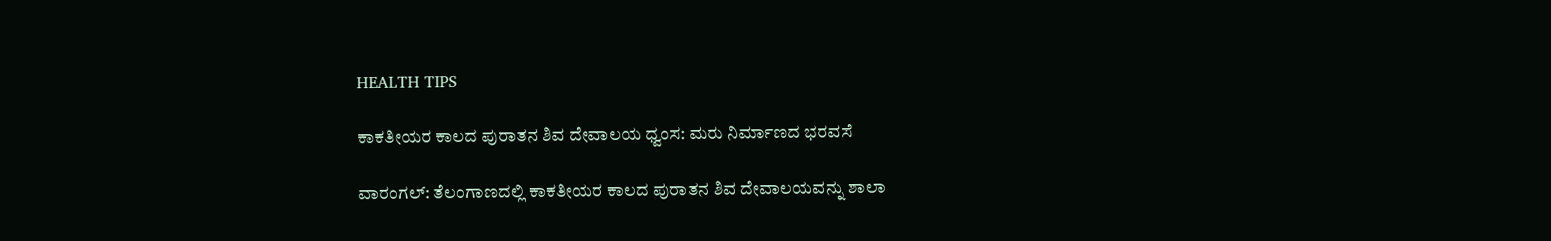HEALTH TIPS

ಕಾಕತೀಯರ ಕಾಲದ ಪುರಾತನ ಶಿವ ದೇವಾಲಯ ಧ್ವಂಸ: ಮರು ನಿರ್ಮಾಣದ ಭರವಸೆ

ವಾರಂಗಲ್: ತೆಲಂಗಾಣದಲ್ಲಿ ಕಾಕತೀಯರ ಕಾಲದ ಪುರಾತನ ಶಿವ ದೇವಾಲಯವನ್ನು ಶಾಲಾ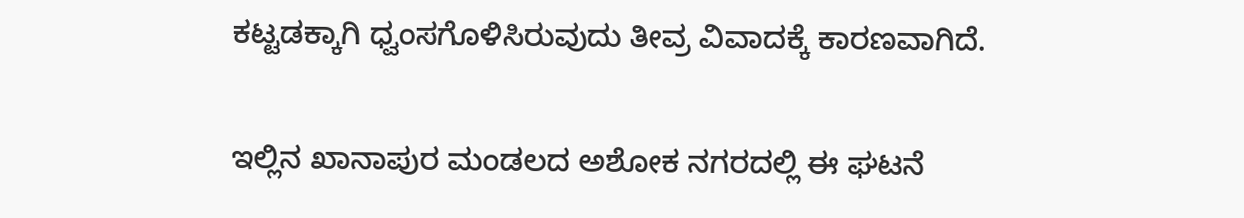ಕಟ್ಟಡಕ್ಕಾಗಿ ಧ್ವಂಸಗೊಳಿಸಿರುವುದು ತೀವ್ರ ವಿವಾದಕ್ಕೆ ಕಾರಣವಾಗಿದೆ.

ಇಲ್ಲಿನ ಖಾನಾಪುರ ಮಂಡಲದ ಅಶೋಕ ನಗರದಲ್ಲಿ ಈ ಘಟನೆ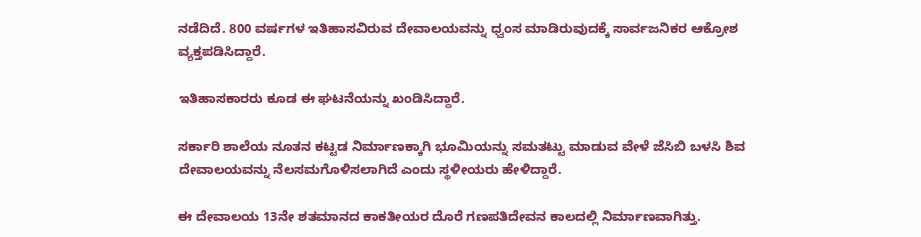ನಡೆದಿದೆ. 800 ವರ್ಷಗಳ ಇತಿಹಾಸವಿರುವ ದೇವಾಲಯವನ್ನು ಧ್ವಂಸ ಮಾಡಿರುವುದಕ್ಕೆ ಸಾರ್ವಜನಿಕರ ಆಕ್ರೋಶ ವ್ಯಕ್ತಪಡಿಸಿದ್ದಾರೆ.

ಇತಿಹಾಸಕಾರರು ಕೂಡ ಈ ಘಟನೆಯನ್ನು ಖಂಡಿಸಿದ್ದಾರೆ.

ಸರ್ಕಾರಿ ಶಾಲೆಯ ನೂತನ ಕಟ್ಟಡ ನಿರ್ಮಾಣಕ್ಕಾಗಿ ಭೂಮಿಯನ್ನು ಸಮತಟ್ಟು ಮಾಡುವ ವೇಳೆ ಜೆಸಿಬಿ ಬಳಸಿ ಶಿವ ದೇವಾಲಯವನ್ನು ನೆಲಸಮಗೊಳಿಸಲಾಗಿದೆ ಎಂದು ಸ್ಥಳೀಯರು ಹೇಳಿದ್ದಾರೆ.

ಈ ದೇವಾಲಯ 13ನೇ ಶತಮಾನದ ಕಾಕತೀಯರ ದೊರೆ ಗಣಪತಿದೇವನ ಕಾಲದಲ್ಲಿ ನಿರ್ಮಾಣವಾಗಿತ್ತು.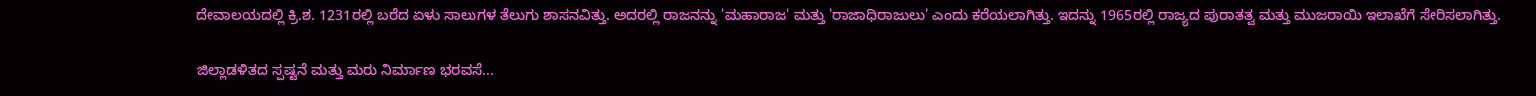ದೇವಾಲಯದಲ್ಲಿ ಕ್ರಿ.ಶ. 1231ರಲ್ಲಿ ಬರೆದ ಏಳು ಸಾಲುಗಳ ತೆಲುಗು ಶಾಸನವಿತ್ತು. ಅದರಲ್ಲಿ ರಾಜನನ್ನು 'ಮಹಾರಾಜ' ಮತ್ತು 'ರಾಜಾಧಿರಾಜುಲು' ಎಂದು ಕರೆಯಲಾಗಿತ್ತು. ಇದನ್ನು 1965ರಲ್ಲಿ ರಾಜ್ಯದ ಪುರಾತತ್ವ ಮತ್ತು ಮುಜರಾಯಿ ಇಲಾಖೆಗೆ ಸೇರಿಸಲಾಗಿತ್ತು.

ಜಿಲ್ಲಾಡಳಿತದ ಸ್ಪಷ್ಟನೆ ಮತ್ತು ಮರು ನಿರ್ಮಾಣ ಭರವಸೆ...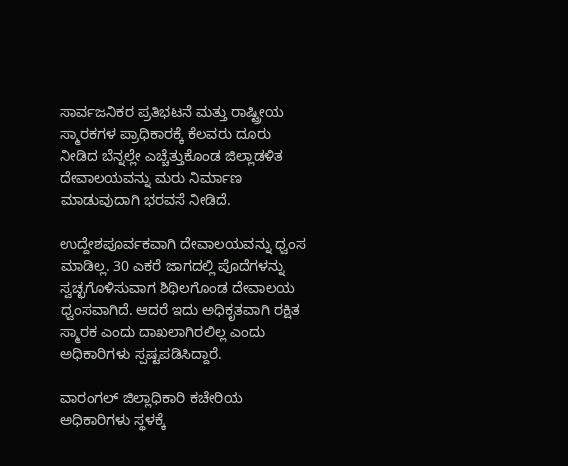ಸಾರ್ವಜನಿಕರ ಪ್ರತಿಭಟನೆ ಮತ್ತು ರಾಷ್ಟ್ರೀಯ ಸ್ಮಾರಕಗಳ ಪ್ರಾಧಿಕಾರಕ್ಕೆ ಕೆಲವರು ದೂರು ನೀಡಿದ ಬೆನ್ನಲ್ಲೇ ಎಚ್ಚೆತ್ತುಕೊಂಡ ಜಿಲ್ಲಾಡಳಿತ ದೇವಾಲಯವನ್ನು ಮರು ನಿರ್ಮಾಣ ಮಾಡುವುದಾಗಿ ಭರವಸೆ ನೀಡಿದೆ.

ಉದ್ದೇಶಪೂರ್ವಕವಾಗಿ ದೇವಾಲಯವನ್ನು ಧ್ವಂಸ ಮಾಡಿಲ್ಲ. 30 ಎಕರೆ ಜಾಗದಲ್ಲಿ ಪೊದೆಗಳನ್ನು ಸ್ವಚ್ಛಗೊಳಿಸುವಾಗ ಶಿಥಿಲಗೊಂಡ ದೇವಾಲಯ ಧ್ವಂಸವಾಗಿದೆ. ಆದರೆ ಇದು ಅಧಿಕೃತವಾಗಿ ರಕ್ಷಿತ ಸ್ಮಾರಕ ಎಂದು ದಾಖಲಾಗಿರಲಿಲ್ಲ ಎಂದು ಅಧಿಕಾರಿಗಳು ಸ್ಪಷ್ಟಪಡಿಸಿದ್ದಾರೆ.

ವಾರಂಗಲ್ ಜಿಲ್ಲಾಧಿಕಾರಿ ಕಚೇರಿಯ ಅಧಿಕಾರಿಗಳು ಸ್ಥಳಕ್ಕೆ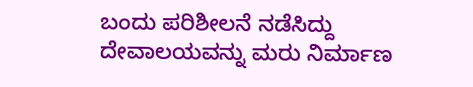ಬಂದು ಪರಿಶೀಲನೆ ನಡೆಸಿದ್ದು ದೇವಾಲಯವನ್ನು ಮರು ನಿರ್ಮಾಣ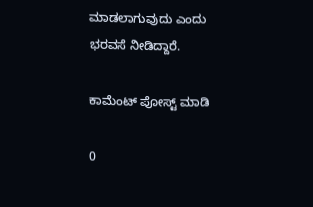ಮಾಡಲಾಗುವುದು ಎಂದು ಭರವಸೆ ನೀಡಿದ್ದಾರೆ.

ಕಾಮೆಂಟ್‌‌ ಪೋಸ್ಟ್‌ ಮಾಡಿ

0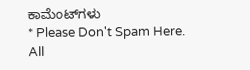ಕಾಮೆಂಟ್‌ಗಳು
* Please Don't Spam Here. All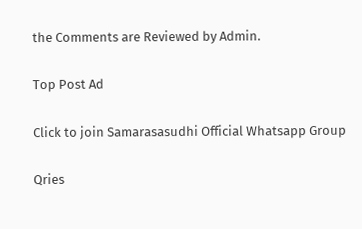the Comments are Reviewed by Admin.

Top Post Ad

Click to join Samarasasudhi Official Whatsapp Group

Qries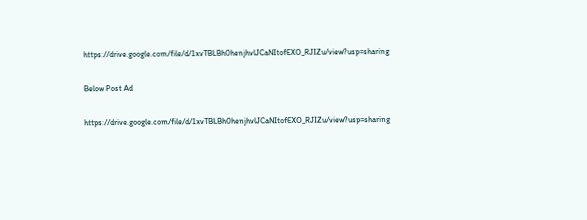https://drive.google.com/file/d/1xvTBLBh0henjhvlJCaNItofEXO_RJIZu/view?usp=sharing

Below Post Ad

https://drive.google.com/file/d/1xvTBLBh0henjhvlJCaNItofEXO_RJIZu/view?usp=sharing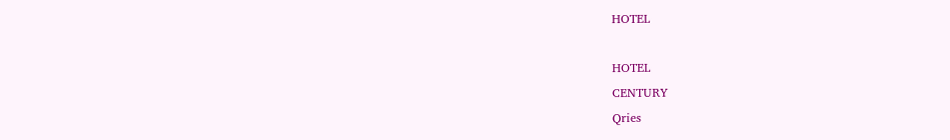HOTEL

HOTEL
CENTURY
Qries